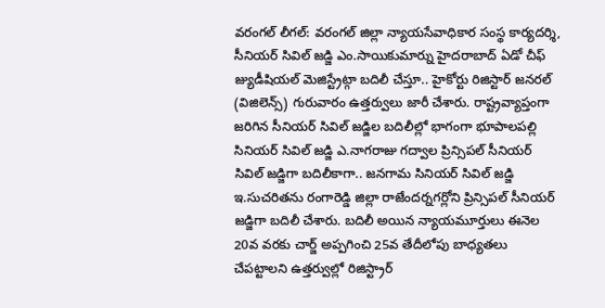వరంగల్ లీగల్: వరంగల్ జిల్లా న్యాయసేవాధికార సంస్థ కార్యదర్శి, సీనియర్ సివిల్ జడ్జి ఎం.సాయికుమార్ను హైదరాబాద్ ఏడో చీఫ్ జ్యుడీషియల్ మెజిస్ట్రేట్గా బదిలీ చేస్తూ.. హైకోర్టు రిజిస్టార్ జనరల్ (విజిలెన్స్) గురువారం ఉత్తర్వులు జారీ చేశారు. రాష్ట్రవ్యాప్తంగా జరిగిన సీనియర్ సివిల్ జడ్జిల బదిలీల్లో భాగంగా భూపాలపల్లి సినియర్ సివిల్ జడ్జి ఎ.నాగరాజు గద్వాల ప్రిన్సిపల్ సీనియర్ సివిల్ జడ్జిగా బదిలీకాగా.. జనగామ సినియర్ సివిల్ జడ్జి ఇ.సుచరితను రంగారెడ్డి జిల్లా రాజేందర్నగర్లోని ప్రిన్సిపల్ సీనియర్ జడ్జిగా బదిలీ చేశారు. బదిలీ అయిన న్యాయమూర్తులు ఈనెల 20వ వరకు చార్జ్ అప్పగించి 25వ తేదీలోపు బాధ్యతలు చేపట్టాలని ఉత్తర్వుల్లో రిజిస్ట్రార్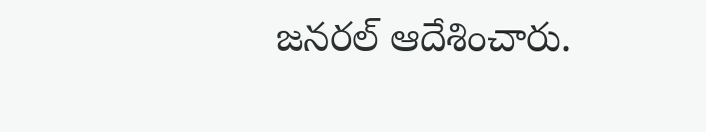జనరల్ ఆదేశించారు.